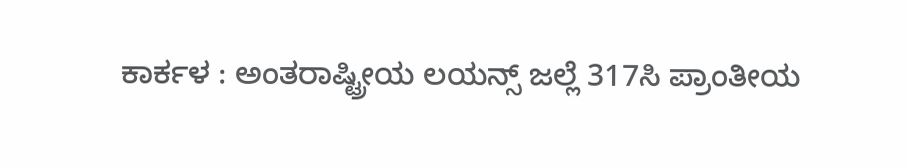ಕಾರ್ಕಳ : ಅಂತರಾಷ್ಟ್ರೀಯ ಲಯನ್ಸ್ ಜಲ್ಲೆ 317ಸಿ ಪ್ರಾಂತೀಯ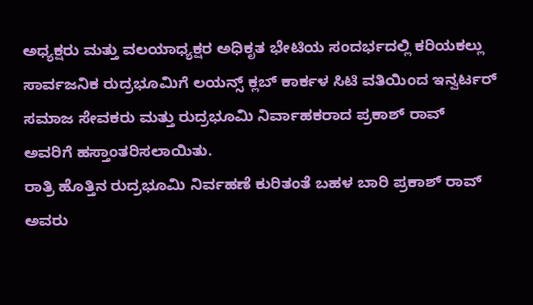ಅಧ್ಯಕ್ಷರು ಮತ್ತು ವಲಯಾಧ್ಯಕ್ಷರ ಅಧಿಕೃತ ಭೇಟಿಯ ಸಂದರ್ಭದಲ್ಲಿ ಕರಿಯಕಲ್ಲು ಸಾರ್ವಜನಿಕ ರುದ್ರಭೂಮಿಗೆ ಲಯನ್ಸ್ ಕ್ಲಬ್ ಕಾರ್ಕಳ ಸಿಟಿ ವತಿಯಿಂದ ಇನ್ವರ್ಟರ್ ಸಮಾಜ ಸೇವಕರು ಮತ್ತು ರುದ್ರಭೂಮಿ ನಿರ್ವಾಹಕರಾದ ಪ್ರಕಾಶ್ ರಾವ್ ಅವರಿಗೆ ಹಸ್ತಾಂತರಿಸಲಾಯಿತು.
ರಾತ್ರಿ ಹೊತ್ತಿನ ರುದ್ರಭೂಮಿ ನಿರ್ವಹಣೆ ಕುರಿತಂತೆ ಬಹಳ ಬಾರಿ ಪ್ರಕಾಶ್ ರಾವ್ ಅವರು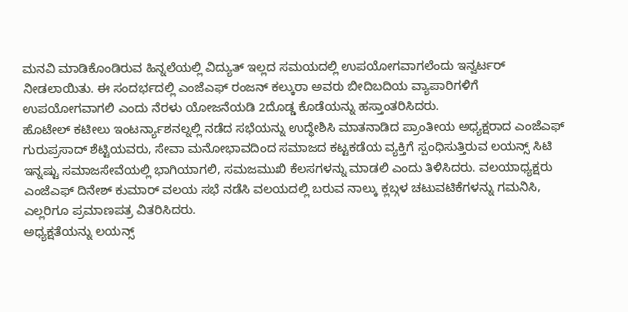ಮನವಿ ಮಾಡಿಕೊಂಡಿರುವ ಹಿನ್ನಲೆಯಲ್ಲಿ ವಿದ್ಯುತ್ ಇಲ್ಲದ ಸಮಯದಲ್ಲಿ ಉಪಯೋಗವಾಗಲೆಂದು ಇನ್ವರ್ಟರ್ ನೀಡಲಾಯಿತು. ಈ ಸಂದರ್ಭದಲ್ಲಿ ಎಂಜೆಎಫ್ ರಂಜನ್ ಕಲ್ಕುರಾ ಅವರು ಬೀದಿಬದಿಯ ವ್ಯಾಪಾರಿಗಳಿಗೆ ಉಪಯೋಗವಾಗಲಿ ಎಂದು ನೆರಳು ಯೋಜನೆಯಡಿ 2ದೊಡ್ಡ ಕೊಡೆಯನ್ನು ಹಸ್ತಾಂತರಿಸಿದರು.
ಹೊಟೇಲ್ ಕಟೀಲು ಇಂಟರ್ನ್ಯಾಶನಲ್ನಲ್ಲಿ ನಡೆದ ಸಭೆಯನ್ನು ಉದ್ಧೇಶಿಸಿ ಮಾತನಾಡಿದ ಪ್ರಾಂತೀಯ ಅಧ್ಯಕ್ಷರಾದ ಎಂಜೆಎಫ್ ಗುರುಪ್ರಸಾದ್ ಶೆಟ್ಟಿಯವರು, ಸೇವಾ ಮನೋಭಾವದಿಂದ ಸಮಾಜದ ಕಟ್ಟಕಡೆಯ ವ್ಯಕ್ತಿಗೆ ಸ್ಪಂಧಿಸುತ್ತಿರುವ ಲಯನ್ಸ್ ಸಿಟಿ ಇನ್ನಷ್ಟು ಸಮಾಜಸೇವೆಯಲ್ಲಿ ಭಾಗಿಯಾಗಲಿ, ಸಮಜಮುಖಿ ಕೆಲಸಗಳನ್ನು ಮಾಡಲಿ ಎಂದು ತಿಳಿಸಿದರು. ವಲಯಾಧ್ಯಕ್ಷರು ಎಂಜೆಎಫ್ ದಿನೇಶ್ ಕುಮಾರ್ ವಲಯ ಸಭೆ ನಡೆಸಿ ವಲಯದಲ್ಲಿ ಬರುವ ನಾಲ್ಕು ಕ್ಲಬ್ಗಳ ಚಟುವಟಿಕೆಗಳನ್ನು ಗಮನಿಸಿ, ಎಲ್ಲರಿಗೂ ಪ್ರಮಾಣಪತ್ರ ವಿತರಿಸಿದರು.
ಅಧ್ಯಕ್ಷತೆಯನ್ನು ಲಯನ್ಸ್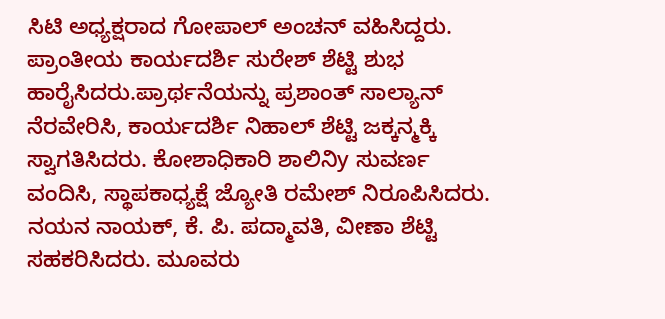ಸಿಟಿ ಅಧ್ಯಕ್ಷರಾದ ಗೋಪಾಲ್ ಅಂಚನ್ ವಹಿಸಿದ್ದರು. ಪ್ರಾಂತೀಯ ಕಾರ್ಯದರ್ಶಿ ಸುರೇಶ್ ಶೆಟ್ಟಿ ಶುಭ ಹಾರೈಸಿದರು.ಪ್ರಾರ್ಥನೆಯನ್ನು ಪ್ರಶಾಂತ್ ಸಾಲ್ಯಾನ್ ನೆರವೇರಿಸಿ, ಕಾರ್ಯದರ್ಶಿ ನಿಹಾಲ್ ಶೆಟ್ಟಿ ಜಕ್ಕನ್ಮಕ್ಕಿ ಸ್ವಾಗತಿಸಿದರು. ಕೋಶಾಧಿಕಾರಿ ಶಾಲಿನಿy ಸುವರ್ಣ ವಂದಿಸಿ, ಸ್ಥಾಪಕಾಧ್ಯಕ್ಷೆ ಜ್ಯೋತಿ ರಮೇಶ್ ನಿರೂಪಿಸಿದರು. ನಯನ ನಾಯಕ್, ಕೆ. ಪಿ. ಪದ್ಮಾವತಿ, ವೀಣಾ ಶೆಟ್ಟಿ ಸಹಕರಿಸಿದರು. ಮೂವರು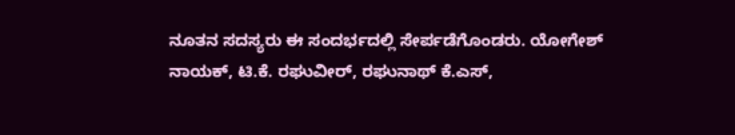ನೂತನ ಸದಸ್ಯರು ಈ ಸಂದರ್ಭದಲ್ಲಿ ಸೇರ್ಪಡೆಗೊಂಡರು. ಯೋಗೇಶ್ ನಾಯಕ್, ಟಿ.ಕೆ. ರಘುವೀರ್, ರಘುನಾಥ್ ಕೆ.ಎಸ್,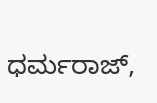ಧರ್ಮರಾಜ್,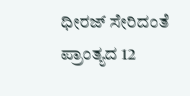ಧೀರಜ್ ಸೇರಿದಂತೆ ಪ್ರಾಂತ್ಯದ 12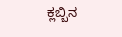ಕ್ಲಬ್ಬಿನ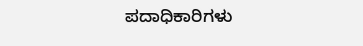ಪದಾಧಿಕಾರಿಗಳು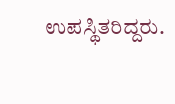ಉಪಸ್ಥಿತರಿದ್ದರು.